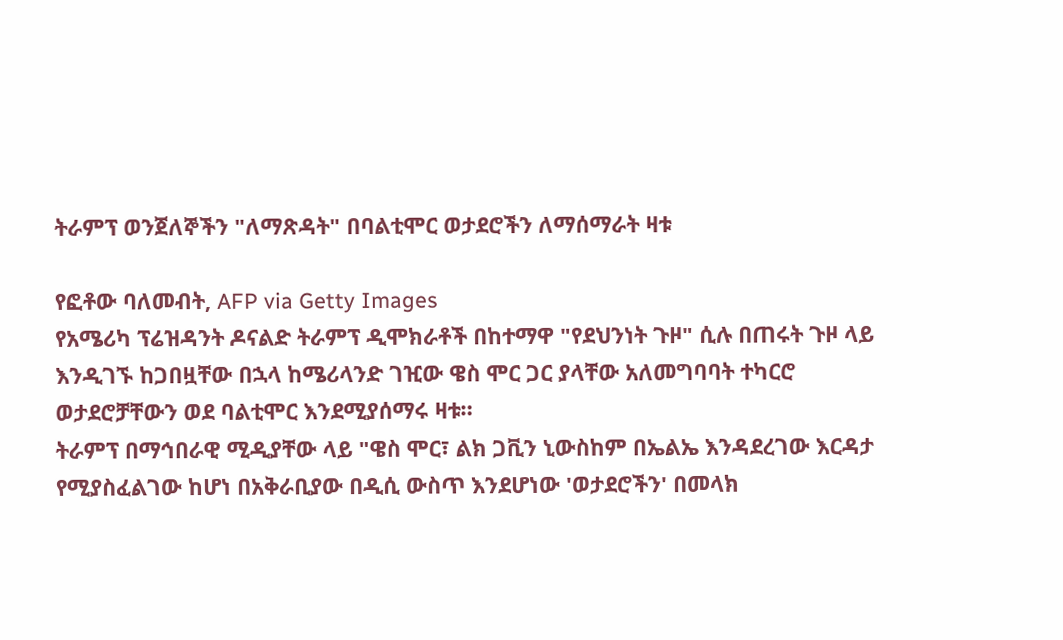ትራምፕ ወንጀለኞችን "ለማጽዳት" በባልቲሞር ወታደሮችን ለማሰማራት ዛቱ

የፎቶው ባለመብት, AFP via Getty Images
የአሜሪካ ፕሬዝዳንት ዶናልድ ትራምፕ ዲሞክራቶች በከተማዋ "የደህንነት ጉዞ" ሲሉ በጠሩት ጉዞ ላይ እንዲገኙ ከጋበዟቸው በኋላ ከሜሪላንድ ገዢው ዌስ ሞር ጋር ያላቸው አለመግባባት ተካርሮ ወታደሮቻቸውን ወደ ባልቲሞር እንደሚያሰማሩ ዛቱ።
ትራምፕ በማኅበራዊ ሚዲያቸው ላይ "ዌስ ሞር፣ ልክ ጋቪን ኒውስከም በኤልኤ እንዳደረገው እርዳታ የሚያስፈልገው ከሆነ በአቅራቢያው በዲሲ ውስጥ እንደሆነው 'ወታደሮችን' በመላክ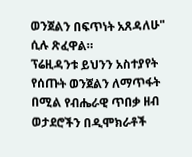ወንጀልን በፍጥነት አጸዳለሁ" ሲሉ ጽፈዋል።
ፕሬዚዳንቱ ይህንን አስተያየት የሰጡት ወንጀልን ለማጥፋት በሚል የብሔራዊ ጥበቃ ዘብ ወታደሮችን በዲሞክራቶች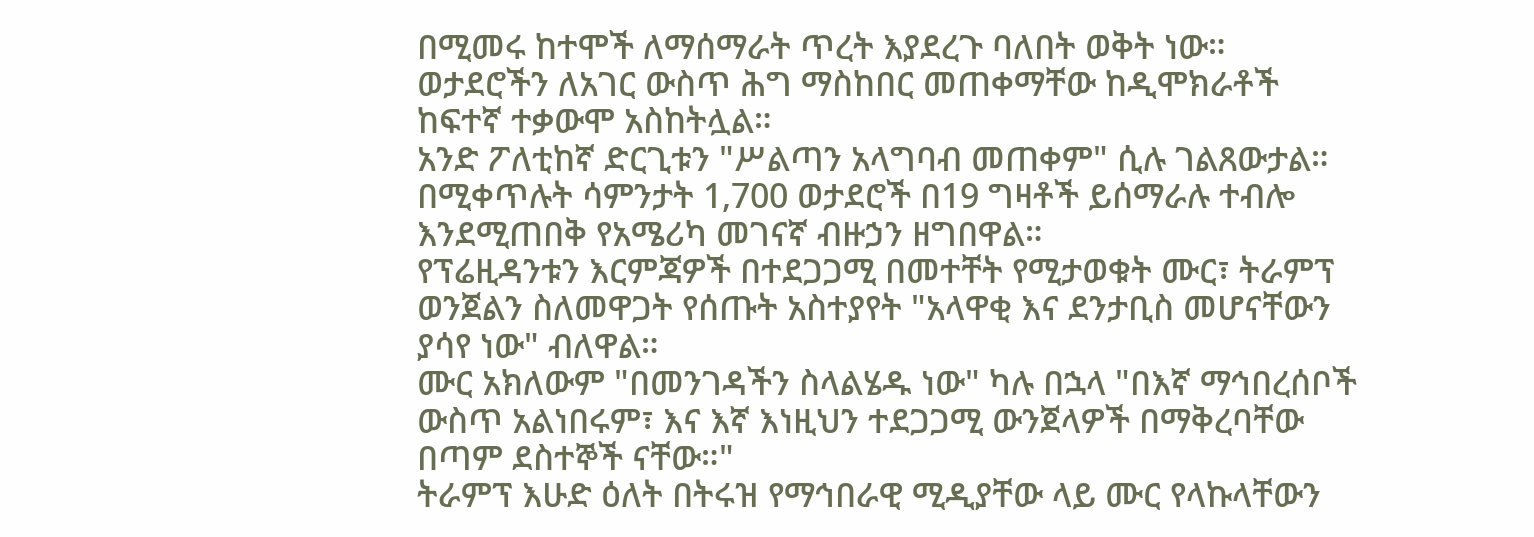በሚመሩ ከተሞች ለማሰማራት ጥረት እያደረጉ ባለበት ወቅት ነው።
ወታደሮችን ለአገር ውስጥ ሕግ ማስከበር መጠቀማቸው ከዲሞክራቶች ከፍተኛ ተቃውሞ አስከትሏል።
አንድ ፖለቲከኛ ድርጊቱን "ሥልጣን አላግባብ መጠቀም" ሲሉ ገልጸውታል።
በሚቀጥሉት ሳምንታት 1,700 ወታደሮች በ19 ግዛቶች ይሰማራሉ ተብሎ እንደሚጠበቅ የአሜሪካ መገናኛ ብዙኃን ዘግበዋል።
የፕሬዚዳንቱን እርምጃዎች በተደጋጋሚ በመተቸት የሚታወቁት ሙር፣ ትራምፕ ወንጀልን ስለመዋጋት የሰጡት አስተያየት "አላዋቂ እና ደንታቢስ መሆናቸውን ያሳየ ነው" ብለዋል።
ሙር አክለውም "በመንገዳችን ስላልሄዱ ነው" ካሉ በኋላ "በእኛ ማኅበረሰቦች ውስጥ አልነበሩም፣ እና እኛ እነዚህን ተደጋጋሚ ውንጀላዎች በማቅረባቸው በጣም ደስተኞች ናቸው።"
ትራምፕ እሁድ ዕለት በትሩዝ የማኅበራዊ ሚዲያቸው ላይ ሙር የላኩላቸውን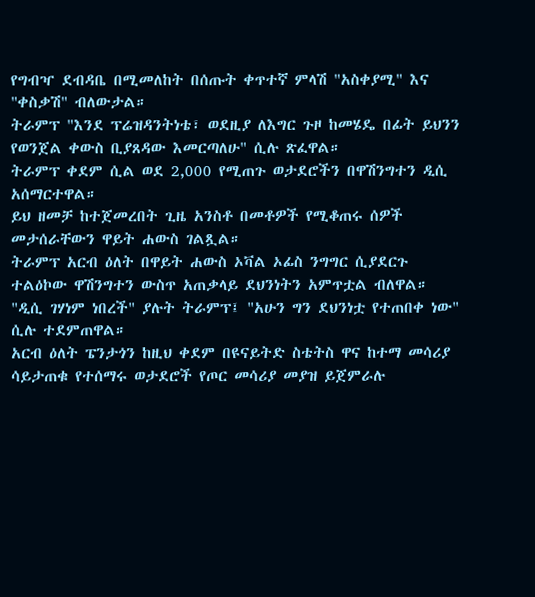የግብዣ ደብዳቤ በሚመለከት በሰጡት ቀጥተኛ ምላሽ "አስቀያሚ" እና "ቀስቃሽ" ብለውታል።
ትራምፕ "እንደ ፕሬዝዳንትነቴ፣ ወደዚያ ለእግር ጉዞ ከመሄዴ በፊት ይህንን የወንጀል ቀውስ ቢያጸዳው እመርጣለሁ" ሲሉ ጽፈዋል።
ትራምፕ ቀደም ሲል ወደ 2,000 የሚጠጉ ወታደሮችን በዋሽንግተን ዲሲ አሰማርተዋል።
ይህ ዘመቻ ከተጀመረበት ጊዜ አንስቶ በመቶዎች የሚቆጠሩ ሰዎች መታሰራቸውን ዋይት ሐውስ ገልጿል።
ትራምፕ አርብ ዕለት በዋይት ሐውስ ኦቫል ኦፊስ ንግግር ሲያደርጉ ተልዕኮው ዋሽንግተን ውስጥ አጠቃላይ ደህንነትን አምጥቷል ብለዋል።
"ዲሲ ገሃነም ነበረች" ያሉት ትራምፕ፤ "አሁን ግን ደህንነቷ የተጠበቀ ነው" ሲሉ ተደምጠዋል።
አርብ ዕለት ፔንታጎን ከዚህ ቀደም በዩናይትድ ስቴትስ ዋና ከተማ መሳሪያ ሳይታጠቁ የተሰማሩ ወታደሮች የጦር መሳሪያ መያዝ ይጀምራሉ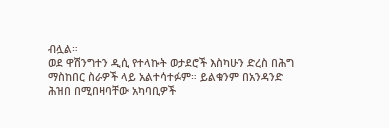ብሏል።
ወደ ዋሽንግተን ዲሲ የተላኩት ወታደሮች እስካሁን ድረስ በሕግ ማስከበር ስራዎች ላይ አልተሳተፉም። ይልቁንም በአንዳንድ ሕዝበ በሚበዛባቸው አካባቢዎች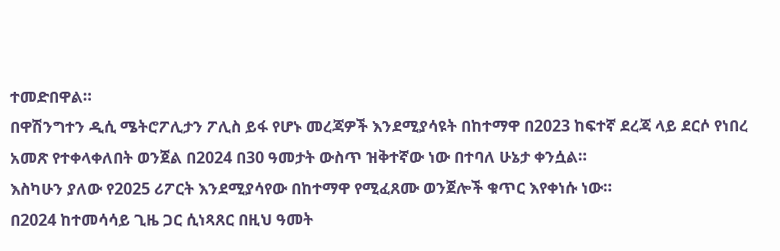ተመድበዋል።
በዋሽንግተን ዲሲ ሜትሮፖሊታን ፖሊስ ይፋ የሆኑ መረጃዎች እንደሚያሳዩት በከተማዋ በ2023 ከፍተኛ ደረጃ ላይ ደርሶ የነበረ አመጽ የተቀላቀለበት ወንጀል በ2024 በ30 ዓመታት ውስጥ ዝቅተኛው ነው በተባለ ሁኔታ ቀንሷል።
እስካሁን ያለው የ2025 ሪፖርት እንደሚያሳየው በከተማዋ የሚፈጸሙ ወንጀሎች ቁጥር እየቀነሱ ነው።
በ2024 ከተመሳሳይ ጊዜ ጋር ሲነጻጸር በዚህ ዓመት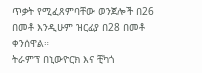ጥቃት የሚፈጸምባቸው ወንጀሎች በ26 በመቶ እንዲሁም ዝርፊያ በ28 በመቶ ቀንሰዋል።
ትራምፕ በኒውዮርክ እና ቺካጎ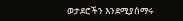ወታደሮችን እንደሚያሰማሩ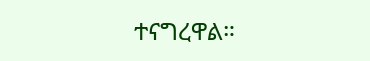ተናግረዋል።